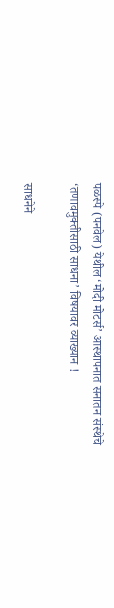पळस्पे (पनवेल) येथील ‘मोदी मोटर्स’ आस्थापनात सनातन संस्थेचे ‘तणावमुक्तीसाठी साधना’ विषयावर व्याख्यान !

साधनेने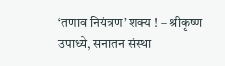‘तणाव नियंत्रण’ शक्य ! – श्रीकृष्ण उपाध्ये, सनातन संस्था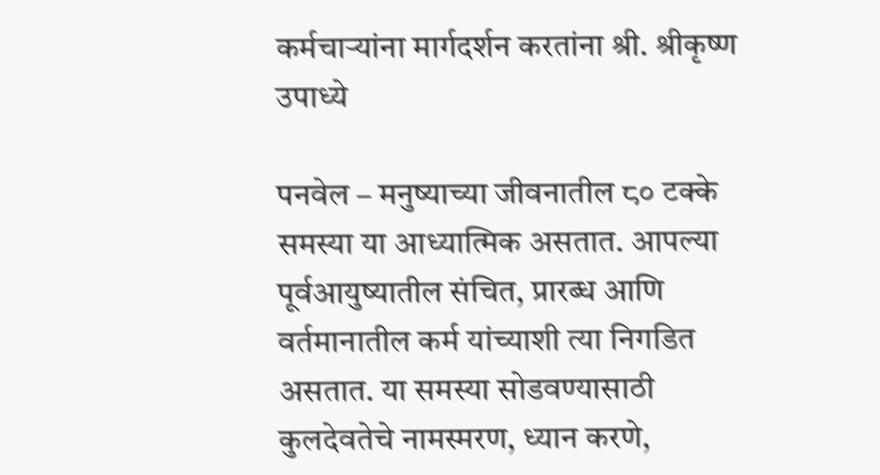कर्मचार्‍यांना मार्गदर्शन करतांना श्री. श्रीकृष्ण उपाध्ये

पनवेल – मनुष्याच्या जीवनातील ८० टक्के समस्या या आध्यात्मिक असतात. आपल्या पूर्वआयुष्यातील संचित, प्रारब्ध आणि वर्तमानातील कर्म यांच्याशी त्या निगडित असतात. या समस्या सोडवण्यासाठी कुलदेवतेचे नामस्मरण, ध्यान करणे,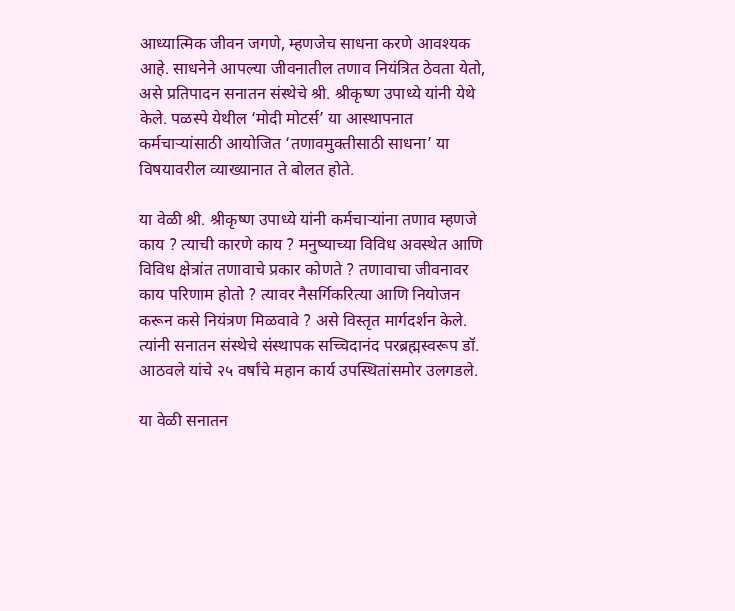आध्यात्मिक जीवन जगणे, म्हणजेच साधना करणे आवश्यक आहे. साधनेने आपल्या जीवनातील तणाव नियंत्रित ठेवता येतो, असे प्रतिपादन सनातन संस्थेचे श्री. श्रीकृष्ण उपाध्ये यांनी येथे केले. पळस्पे येथील ‘मोदी मोटर्स’ या आस्थापनात कर्मचार्‍यांसाठी आयोजित ‘तणावमुक्तीसाठी साधना’ या विषयावरील व्याख्यानात ते बोलत होते.

या वेळी श्री. श्रीकृष्ण उपाध्ये यांनी कर्मचार्‍यांना तणाव म्हणजे काय ? त्याची कारणे काय ? मनुष्याच्या विविध अवस्थेत आणि विविध क्षेत्रांत तणावाचे प्रकार कोणते ? तणावाचा जीवनावर काय परिणाम होतो ? त्यावर नैसर्गिकरित्या आणि नियोजन करून कसे नियंत्रण मिळवावे ? असे विस्तृत मार्गदर्शन केले. त्यांनी सनातन संस्थेचे संस्थापक सच्चिदानंद परब्रह्मस्वरूप डॉ. आठवले यांचे २५ वर्षांचे महान कार्य उपस्थितांसमोर उलगडले.

या वेळी सनातन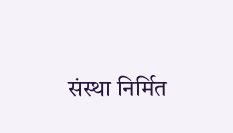संस्था निर्मित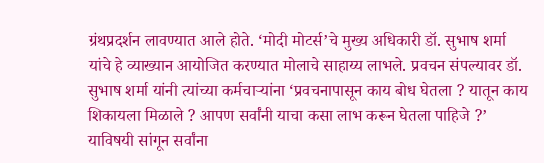ग्रंथप्रदर्शन लावण्यात आले होते. ‘मोदी मोटर्स’चे मुख्य अधिकारी डॉ. सुभाष शर्मा यांचे हे व्याख्यान आयोजित करण्यात मोलाचे साहाय्य लाभले. प्रवचन संपल्यावर डॉ. सुभाष शर्मा यांनी त्यांच्या कर्मचार्‍यांना ‘प्रवचनापासून काय बोध घेतला ? यातून काय शिकायला मिळाले ? आपण सर्वांनी याचा कसा लाभ करून घेतला पाहिजे ?’ याविषयी सांगून सर्वांना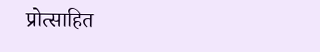प्रोत्साहित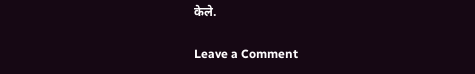केले.

Leave a Comment